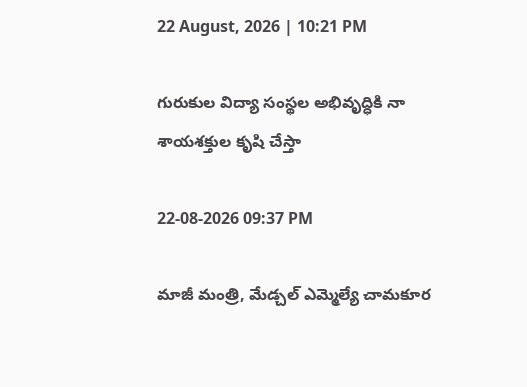22 August, 2026 | 10:21 PM

గురుకుల విద్యా సంస్థల అభివృద్ధికి నా శాయశక్తుల కృషి చేస్తా

22-08-2026 09:37 PM

మాజీ మంత్రి, మేడ్చల్ ఎమ్మెల్యే చామకూర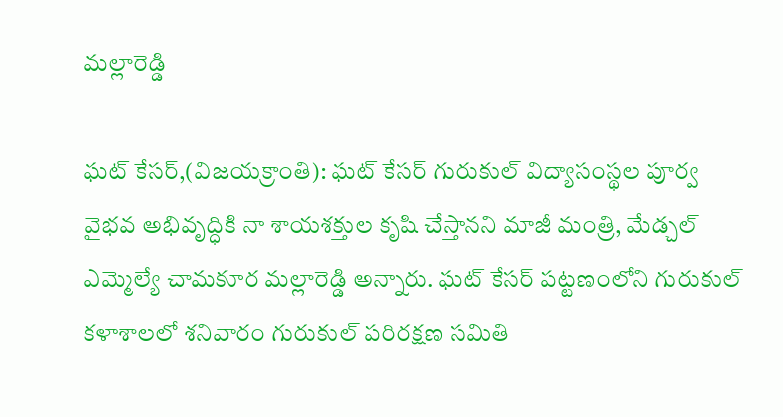మల్లారెడ్డి

ఘట్ కేసర్,(విజయక్రాంతి): ఘట్ కేసర్ గురుకుల్ విద్యాసంస్థల పూర్వ వైభవ అభివృద్ధికి నా శాయశక్తుల కృషి చేస్తానని మాజీ మంత్రి, మేడ్చల్ ఎమ్మెల్యే చామకూర మల్లారెడ్డి అన్నారు. ఘట్ కేసర్ పట్టణంలోని గురుకుల్ కళాశాలలో శనివారం గురుకుల్ పరిరక్షణ సమితి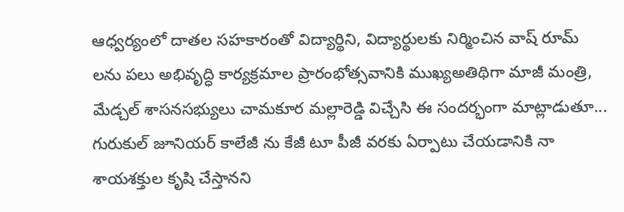ఆధ్వర్యంలో దాతల సహకారంతో విద్యార్థిని, విద్యార్థులకు నిర్మించిన వాష్ రూమ్ లను పలు అభివృద్ధి కార్యక్రమాల ప్రారంభోత్సవానికి ముఖ్యఅతిథిగా మాజీ మంత్రి, మేడ్చల్ శాసనసభ్యులు చామకూర మల్లారెడ్డి విచ్చేసి ఈ సందర్భంగా మాట్లాడుతూ... గురుకుల్ జూనియర్ కాలేజీ ను కేజీ టూ పీజీ వరకు ఏర్పాటు చేయడానికి నా శాయశక్తుల కృషి చేస్తానని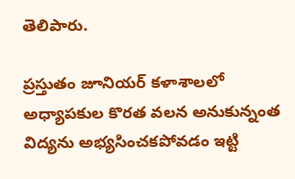తెలిపారు.

ప్రస్తుతం జూనియర్ కళాశాలలో అధ్యాపకుల కొరత వలన అనుకున్నంత విద్యను అభ్యసించకపోవడం ఇట్టి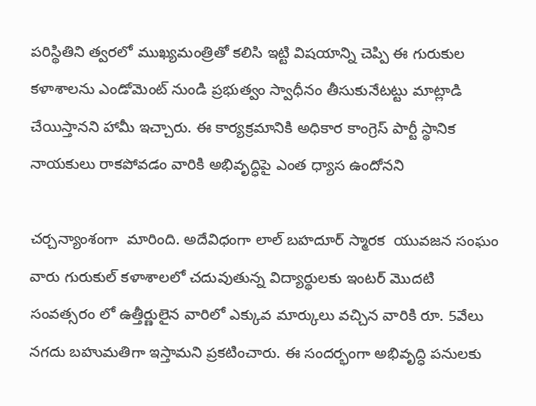పరిస్థితిని త్వరలో ముఖ్యమంత్రితో కలిసి ఇట్టి విషయాన్ని చెప్పి ఈ గురుకుల కళాశాలను ఎండోమెంట్ నుండి ప్రభుత్వం స్వాధీనం తీసుకునేటట్టు మాట్లాడి చేయిస్తానని హామీ ఇచ్చారు. ఈ కార్యక్రమానికి అధికార కాంగ్రెస్ పార్టీ స్థానిక నాయకులు రాకపోవడం వారికి అభివృద్ధిపై ఎంత ధ్యాస ఉందోనని

చర్చన్యాంశంగా  మారింది. అదేవిధంగా లాల్ బహదూర్ స్మారక  యువజన సంఘం వారు గురుకుల్ కళాశాలలో చదువుతున్న విద్యార్థులకు ఇంటర్ మొదటి సంవత్సరం లో ఉత్తీర్ణులైన వారిలో ఎక్కువ మార్కులు వచ్చిన వారికి రూ. 5వేలు నగదు బహుమతిగా ఇస్తామని ప్రకటించారు. ఈ సందర్భంగా అభివృద్ధి పనులకు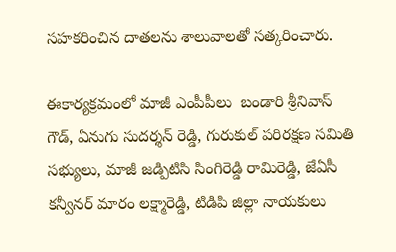సహకరించిన దాతలను శాలువాలతో సత్కరించారు.

ఈకార్యక్రమంలో మాజీ ఎంపీపీలు  బండారి శ్రీనివాస్ గౌడ్, ఏనుగు సుదర్శన్ రెడ్డి, గురుకుల్ పరిరక్షణ సమితి సభ్యులు, మాజీ జడ్పిటిసి సింగిరెడ్డి రామిరెడ్డి, జేఏసీ కన్వీనర్ మారం లక్ష్మారెడ్డి, టిడిపి జిల్లా నాయకులు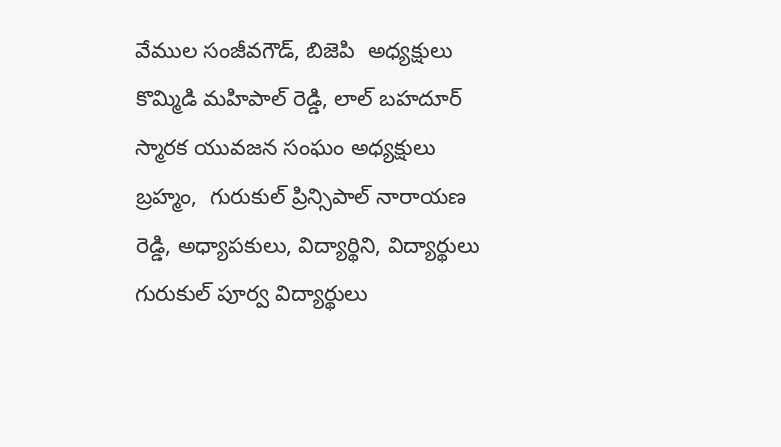వేముల సంజీవగౌడ్, బిజెపి  అధ్యక్షులు కొమ్మిడి మహిపాల్ రెడ్డి, లాల్ బహదూర్ స్మారక యువజన సంఘం అధ్యక్షులు బ్రహ్మం,  గురుకుల్ ప్రిన్సిపాల్ నారాయణ రెడ్డి, అధ్యాపకులు, విద్యార్థిని, విద్యార్థులు గురుకుల్ పూర్వ విద్యార్థులు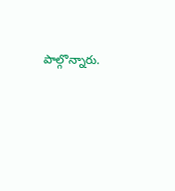పాల్గొన్నారు.